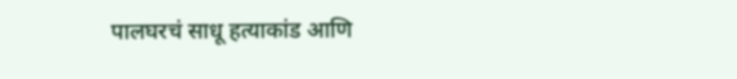पालघरचं साधू हत्याकांड आणि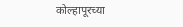कोल्हापूरच्या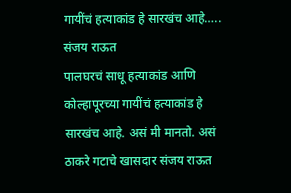गायींचं हत्याकांड हे सारखंच आहे….. संजय राऊत
पालघरचं साधू हत्याकांड आणि कोल्हापूरच्या गायींचं हत्याकांड हे सारखंच आहे. असं मी मानतो. असं ठाकरे गटाचे खासदार संजय राऊत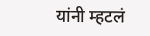यांनी म्हटलं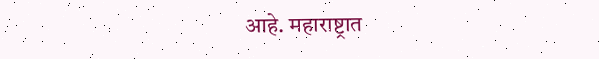आहे. महाराष्ट्रात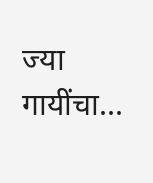ज्या गायींचा...